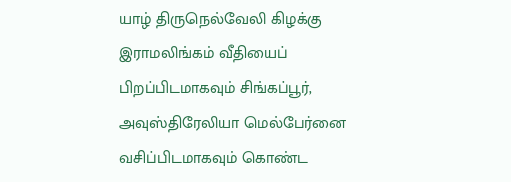யாழ் திருநெல்வேலி கிழக்கு இராமலிங்கம் வீதியைப் பிறப்பிடமாகவும் சிங்கப்பூர், அவுஸ்திரேலியா மெல்பேர்னை வசிப்பிடமாகவும் கொண்ட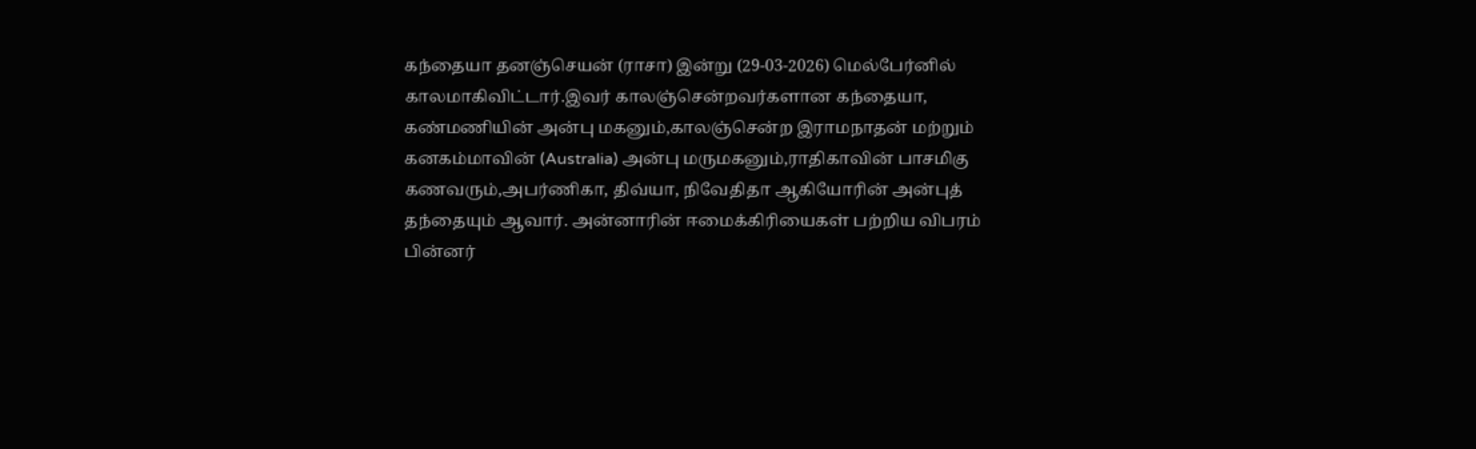கந்தையா தனஞ்செயன் (ராசா) இன்று (29-03-2026) மெல்பேர்னில் காலமாகிவிட்டார்.இவர் காலஞ்சென்றவர்களான கந்தையா, கண்மணியின் அன்பு மகனும்,காலஞ்சென்ற இராமநாதன் மற்றும் கனகம்மாவின் (Australia) அன்பு மருமகனும்,ராதிகாவின் பாசமிகு கணவரும்,அபர்ணிகா, திவ்யா, நிவேதிதா ஆகியோரின் அன்புத் தந்தையும் ஆவார். அன்னாரின் ஈமைக்கிரியைகள் பற்றிய விபரம் பின்னர்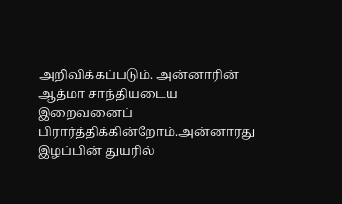அறிவிக்கப்படும். அன்னாரின் ஆத்மா சாந்தியடைய இறைவனைப் பிரார்த்திக்கின்றோம்.அன்னாரது இழப்பின் துயரில்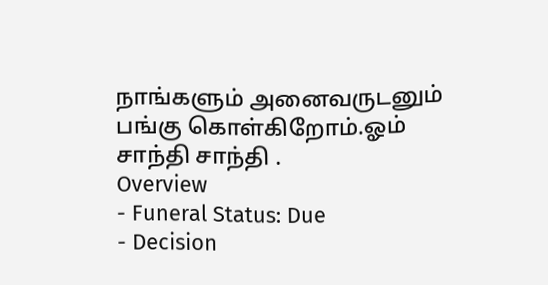நாங்களும் அனைவருடனும் பங்கு கொள்கிறோம்.ஓம் சாந்தி சாந்தி .
Overview
- Funeral Status: Due
- Decision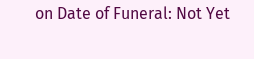on Date of Funeral: Not Yet